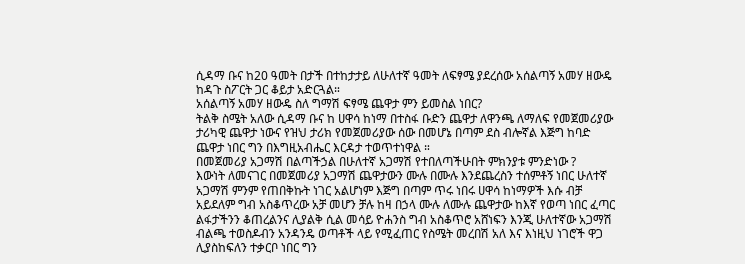ሲዳማ ቡና ከ20 ዓመት በታች በተከታታይ ለሁለተኛ ዓመት ለፍፃሜ ያደረሰው አሰልጣኝ አመሃ ዘውዴ ከዳጉ ስፖርት ጋር ቆይታ አድርጓል።
አሰልጣኝ አመሃ ዘውዴ ስለ ግማሽ ፍፃሜ ጨዋታ ምን ይመስል ነበር?
ትልቅ ስሜት አለው ሲዳማ ቡና ከ ሀዋሳ ከነማ በተስፋ ቡድን ጨዋታ ለዋንጫ ለማለፍ የመጀመሪያው ታሪካዊ ጨዋታ ነውና የዝህ ታሪክ የመጀመሪያው ሰው በመሆኔ በጣም ደስ ብሎኛል እጅግ ከባድ ጨዋታ ነበር ግን በእግዚአብሔር እርዳታ ተወጥተነዋል ።
በመጀመሪያ አጋማሽ በልጣችኃል በሁለተኛ አጋማሽ የተበለጣችሁበት ምክንያቱ ምንድነው ?
እውነት ለመናገር በመጀመሪያ አጋማሽ ጨዋታውን ሙሉ በሙሉ እንደጨረስን ተሰምቶኝ ነበር ሁለተኛ አጋማሽ ምንም የጠበቅኩት ነገር አልሆነም እጅግ በጣም ጥሩ ነበሩ ሀዋሳ ከነማዎች እሱ ብቻ አይደለም ግብ አስቆጥረው አቻ መሆን ቻሉ ከዛ በኃላ ሙሉ ለሙሉ ጨዋታው ከእኛ የወጣ ነበር ፈጣር
ልፋታችንን ቆጠረልንና ሊያልቅ ሲል መሳይ ዮሐንስ ግብ አስቆጥሮ አሸነፍን እንጂ ሁለተኛው አጋማሽ ብልጫ ተወስዶብን አንዳንዴ ወጣቶች ላይ የሚፈጠር የስሜት መረበሽ አለ እና እነዚህ ነገሮች ዋጋ ሊያስከፍለን ተቃርቦ ነበር ግን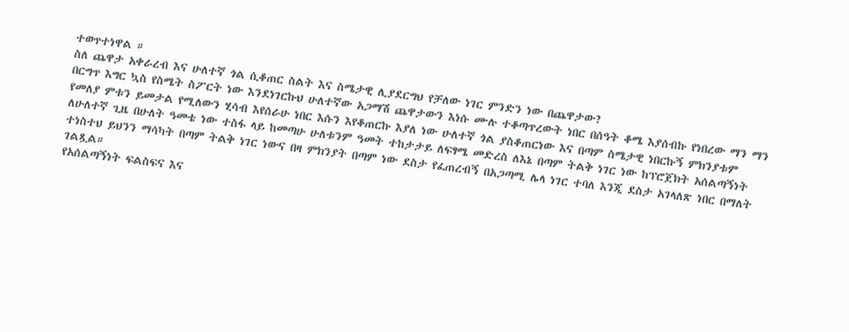ተወጥተነዋል ።
ስለ ጨዋታ አቀራረብ እና ሁለተኛ ጎል ሲቆጠር ስልት እና ስሜታዊ ሊያደርግህ የቻለው ነገር ምንድን ነው በጨዋታው?
በርግጥ እግር ኳስ የስሜት ስፖርት ነው እንደነገርኩህ ሁለተኛው አጋማሽ ጨዋታውን እነሱ ሙሉ ተቆጣጥረውት ነበር በሰዓት ቆሜ እያሰብኩ የነበረው ማን ማን የመለያ ምቱን ይመታል የሚለውን ሂሳብ እየሰራሁ ነበር እሱን እየቆጠርኩ እያለ ነው ሁለተኛ ጎል ያስቆጠርነው እና በጣም ስሜታዊ ነበርኩኝ ምክንያቱም ለሁለተኛ ጊዜ በሁለት ዓመቴ ነው ተስፋ ላይ ከመጣሁ ሁለቱንም ዓመት ተከታታይ ለፍፃሜ መድረስ ለእኔ በጣም ትልቅ ነገር ነው ከፕሮጀክት አሰልጣኝነት ተነስተህ ይህንን ማሳካት በጣም ትልቅ ነገር ነውና በዛ ምክንያት በጣም ነው ደስታ የፈጠረብኝ በአጋጣሚ ሌላ ነገር ተባለ እንጂ ደስታ አገላለጽ ነበር በማለት ገልጿል።
የአሰልጣኝነት ፍልስፍና እና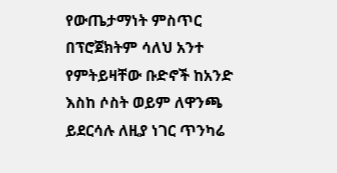የውጤታማነት ምስጥር
በፕሮጀክትም ሳለህ አንተ የምትይዛቸው ቡድኖች ከአንድ እስከ ሶስት ወይም ለዋንጫ ይደርሳሉ ለዚያ ነገር ጥንካሬ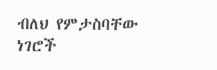ብለህ የምታስባቸው ነገሮች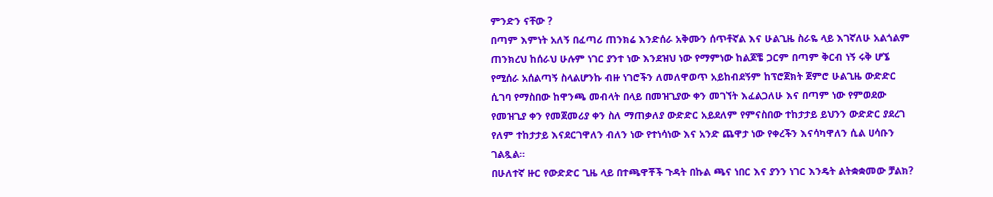ምንድን ናቸው ?
በጣም እምነት አለኝ በፈጣሪ ጠንክሬ እንድሰራ አቅሙን ሰጥቶኛል እና ሁልጊዜ ስራዬ ላይ እገኛለሁ አልጎልም ጠንክረህ ከሰራህ ሁሉም ነገር ያንተ ነው እንደዝህ ነው የማምነው ከልጆቼ ጋርም በጣም ቅርብ ነኝ ሩቅ ሆኜ የሚሰራ አሰልጣኝ ስላልሆንኩ ብዙ ነገሮችን ለመለዋወጥ አይከብደኝም ከፕሮጀክት ጀምሮ ሁልጊዜ ውድድር ሲገባ የማስበው ከዋንጫ መብላት በላይ በመዝጊያው ቀን መገኘት እፈልጋለሁ እና በጣም ነው የምወደው የመዝጊያ ቀን የመጀመሪያ ቀን ስለ ማጠቃለያ ውድድር አይደለም የምናስበው ተከታታይ ይህንን ውድድር ያደረገ የለም ተከታታይ እናደርገዋለን ብለን ነው የተነሳነው እና አንድ ጨዋታ ነው የቀረችን እናሳካዋለን ሲል ሀሳቡን ገልጿል።
በሁለተኛ ዙር የውድድር ጊዜ ላይ በተጫዋቾች ጉዳት በኩል ጫና ነበር እና ያንን ነገር እንዴት ልትቋቋመው ቻልክ?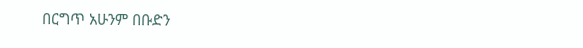በርግጥ አሁንም በቡድን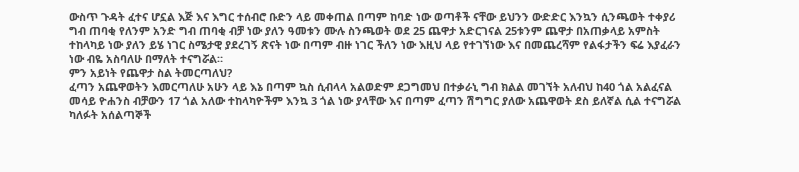ውስጥ ጉዳት ፈተና ሆኗል እጅ እና እግር ተሰብሮ ቡድን ላይ መቀጠል በጣም ከባድ ነው ወጣቶች ናቸው ይህንን ውድድር እንኳን ሲንጫወት ተቀያሪ ግብ ጠባቂ የለንም አንድ ግብ ጠባቂ ብቻ ነው ያለን ዓመቱን ሙሉ ስንጫወት ወደ 25 ጨዋታ አድርገናል 25ቱንም ጨዋታ በአጠቃላይ አምስት ተከላካይ ነው ያለን ይሄ ነገር ስሜታዊ ያደረገኝ ጽናት ነው በጣም ብዙ ነገር ችለን ነው እዚህ ላይ የተገኘነው እና በመጨረሻም የልፋታችን ፍሬ እያፈራን ነው ብዬ አስባለሁ በማለት ተናግሯል።
ምን አይነት የጨዋታ ስል ትመርጣለህ?
ፈጣን አጨዋወትን እመርጣለሁ አሁን ላይ እኔ በጣም ኳስ ሲብላላ አልወድም ደጋግመህ በተቃራኒ ግብ ክልል መገኘት አለብህ ከ40 ጎል አልፈናል መሳይ ዮሐንስ ብቻውን 17 ጎል አለው ተከላካዮችም እንኳ 3 ጎል ነው ያላቸው እና በጣም ፈጣን ሽግግር ያለው አጨዋወት ደስ ይለኛል ሲል ተናግሯል
ካለፉት አሰልጣኞች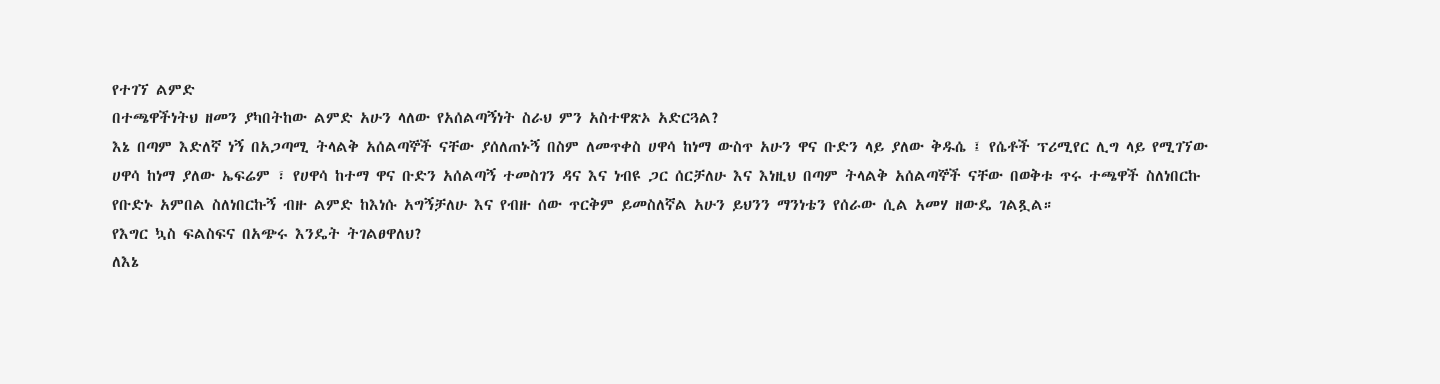የተገኘ ልምድ
በተጫዋችነትህ ዘመን ያካበትከው ልምድ አሁን ላለው የአሰልጣኝነት ስራህ ምን አስተዋጽኦ አድርጓል?
እኔ በጣም እድለኛ ነኝ በአጋጣሚ ትላልቅ አሰልጣኞች ናቸው ያሰለጠኑኝ በስም ለመጥቀስ ሀዋሳ ከነማ ውስጥ አሁን ዋና ቡድን ላይ ያለው ቅዱሴ ፤ የሴቶች ፕሪሚየር ሊግ ላይ የሚገኘው ሀዋሳ ከነማ ያለው ኤፍሬም ፣ የሀዋሳ ከተማ ዋና ቡድን አሰልጣኝ ተመስገን ዳና እና ነብዩ ጋር ሰርቻለሁ እና እነዚህ በጣም ትላልቅ አሰልጣኞች ናቸው በወቅቱ ጥሩ ተጫዋች ስለነበርኩ የቡድኑ አምበል ስለነበርኩኝ ብዙ ልምድ ከእነሱ አግኝቻለሁ እና የብዙ ሰው ጥርቅም ይመስለኛል አሁን ይህንን ማንነቴን የሰራው ሲል አመሃ ዘውዴ ገልጿል።
የእግር ኳስ ፍልስፍና በአጭሩ እንዴት ትገልፀዋለህ?
ለእኔ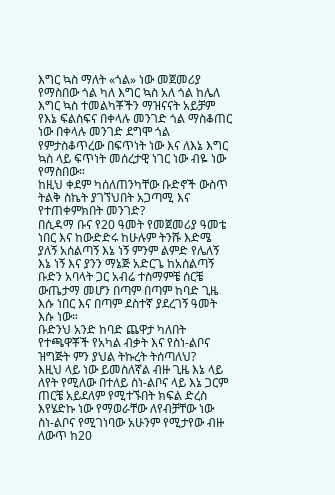እግር ኳስ ማለት «ጎል» ነው መጀመሪያ የማስበው ጎል ካለ እግር ኳስ አለ ጎል ከሌለ እግር ኳስ ተመልካቾችን ማዝናናት አይቻም የእኔ ፍልስፍና በቀላሉ መንገድ ጎል ማስቆጠር ነው በቀላሉ መንገድ ደግሞ ጎል የምታስቆጥረው በፍጥነት ነው እና ለእኔ እግር ኳስ ላይ ፍጥነት መሰረታዊ ነገር ነው ብዬ ነው የማስበው።
ከዚህ ቀደም ካሰለጠንካቸው ቡድኖች ውስጥ ትልቅ ስኬት ያገኘህበት አጋጣሚ እና የተጠቀምክበት መንገድ?
በሲዳማ ቡና የ20 ዓመት የመጀመሪያ ዓመቴ ነበር እና ከውድድሩ ከሁሉም ትንሹ እድሜ ያለኝ አሰልጣኝ እኔ ነኝ ምንም ልምድ የሌለኝ እኔ ነኝ እና ያንን ማኔጅ አድርጌ ከአሰልጣኝ ቡድን አባላት ጋር አብሬ ተስማምቼ ሰርቼ ውጤታማ መሆን በጣም በጣም ከባድ ጊዜ እሱ ነበር እና በጣም ደስተኛ ያደረገኝ ዓመት እሱ ነው።
ቡድንህ አንድ ከባድ ጨዋታ ካለበት የተጫዋቾች የአካል ብቃት እና የስነ-ልቦና ዝግጅት ምን ያህል ትኩረት ትሰጣለህ?
እዚህ ላይ ነው ይመስለኛል ብዙ ጊዜ እኔ ላይ ለየት የሚለው በተለይ ስነ-ልቦና ላይ እኔ ጋርም ጠርቼ አይደለም የሚተኙበት ክፍል ድረስ እየሄድኩ ነው የማወራቸው ለየብቻቸው ነው ስነ-ልቦና የሚገነባው አሁንም የሚታየው ብዙ ለውጥ ከ20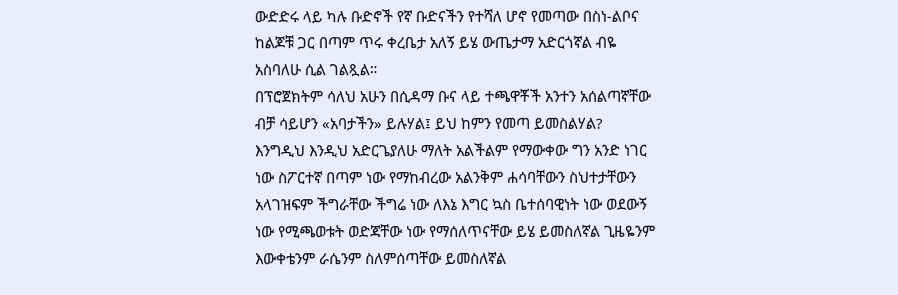ውድድሩ ላይ ካሉ ቡድኖች የኛ ቡድናችን የተሻለ ሆኖ የመጣው በስነ-ልቦና ከልጆቹ ጋር በጣም ጥሩ ቀረቤታ አለኝ ይሄ ውጤታማ አድርጎኛል ብዬ አስባለሁ ሲል ገልጿል።
በፕሮጀክትም ሳለህ አሁን በሲዳማ ቡና ላይ ተጫዋቾች አንተን አሰልጣኛቸው ብቻ ሳይሆን «አባታችን» ይሉሃል፤ ይህ ከምን የመጣ ይመስልሃል?
እንግዲህ እንዲህ አድርጌያለሁ ማለት አልችልም የማውቀው ግን አንድ ነገር ነው ስፖርተኛ በጣም ነው የማከብረው አልንቅም ሐሳባቸውን ስህተታቸውን አላገዝፍም ችግራቸው ችግሬ ነው ለእኔ እግር ኳስ ቤተሰባዊነት ነው ወደውኝ ነው የሚጫወቱት ወድጃቸው ነው የማሰለጥናቸው ይሄ ይመስለኛል ጊዜዬንም እውቀቴንም ራሴንም ስለምሰጣቸው ይመስለኛል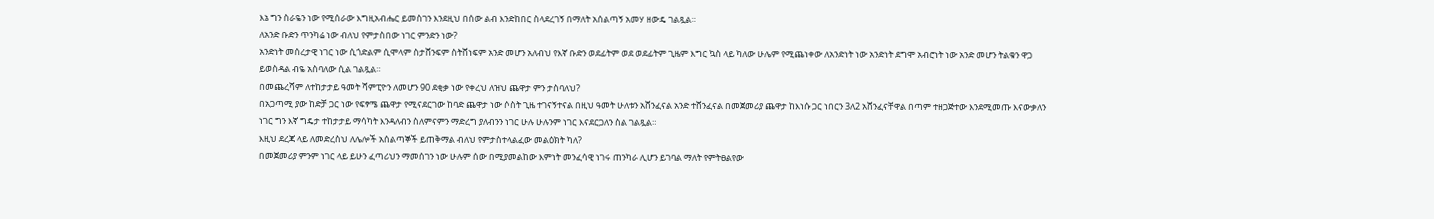እኔ ግን ስራዬን ነው የሚሰራው እግዚአብሔር ይመስገን እንደዚህ በሰው ልብ እንድከበር ስላደረገኝ በማለት አሰልጣኝ አመሃ ዘውዴ ገልጿል።
ለአንድ ቡድን ጥንካሬ ነው ብለህ የምታስበው ነገር ምንድን ነው?
አንድነት መሰረታዊ ነገር ነው ሲጎድልም ሲሞላም ስታሸንፍም ስትሸነፍም አንድ መሆን አለብህ የእኛ ቡድን ወደፊትም ወደ ወደፊትም ጊዜም እግር ኳስ ላይ ካለው ሁሌም የሚጨነቀው ለአንድነት ነው አንድነት ደግሞ አብሮነት ነው አንድ መሆን ትልቁን ዋጋ ይወስዳል ብዬ አስባለው ሲል ገልጿል።
በመጨረሻም ለተከታታይ ዓመት ሻምፒዮን ለመሆን 90 ደቂቃ ነው የቀረህ ለዝህ ጨዋታ ምን ታስባለህ?
በአጋጣሚ ያው ከድቻ ጋር ነው የፍፃሜ ጨዋታ የሚናደርገው ከባድ ጨዋታ ነው ሶስት ጊዜ ተገናኝተናል በዚህ ዓመት ሁለቱን አሸንፈናል አንድ ተሸንፈናል በመጀመሪያ ጨዋታ ከእነሱ ጋር ነበርን 3ለ2 አሸንፈናቸዋል በጣም ተዘጋጅተው እንደሚመጡ እናውቃለን ነገር ግን እኛ ግዴታ ተከታታይ ማሳካት እንዳለብን ስለምናምን ማድረግ ያለብንን ነገር ሁሉ ሁሉንም ነገር እናደርጋለን ስል ገልጿል።
እዚህ ደረጃ ላይ ለመድረስህ ለሌሎች አሰልጣኞች ይጠቅማል ብለህ የምታስተላልፈው መልዕክት ካለ?
በመጀመሪያ ምንም ነገር ላይ ይሁን ፈጣሪህን ማመሰገን ነው ሁሉም ሰው በሚያመልከው እምነት መንፈሳዊ ነገሩ ጠንካራ ሊሆን ይገባል ማለት የምትፀልየው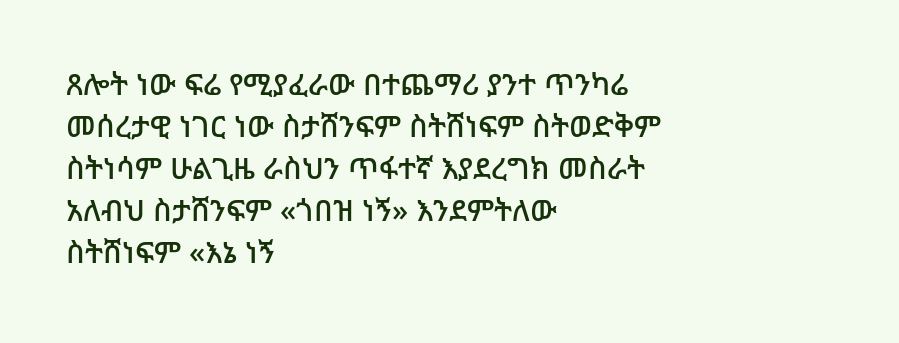ጸሎት ነው ፍሬ የሚያፈራው በተጨማሪ ያንተ ጥንካሬ መሰረታዊ ነገር ነው ስታሸንፍም ስትሸነፍም ስትወድቅም ስትነሳም ሁልጊዜ ራስህን ጥፋተኛ እያደረግክ መስራት አለብህ ስታሸንፍም «ጎበዝ ነኝ» እንደምትለው ስትሸነፍም «እኔ ነኝ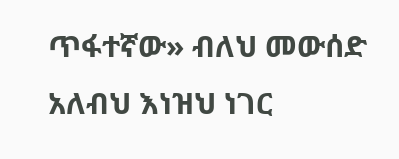ጥፋተኛው» ብለህ መውሰድ አለብህ እነዝህ ነገር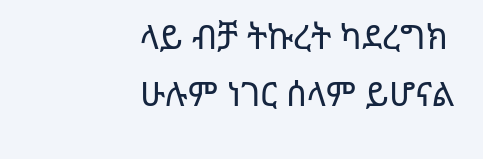ላይ ብቻ ትኩረት ካደረግክ ሁሉም ነገር ሰላም ይሆናል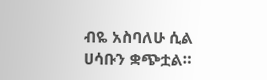ብዬ አስባለሁ ሲል ሀሳቡን ቋጭቷል።